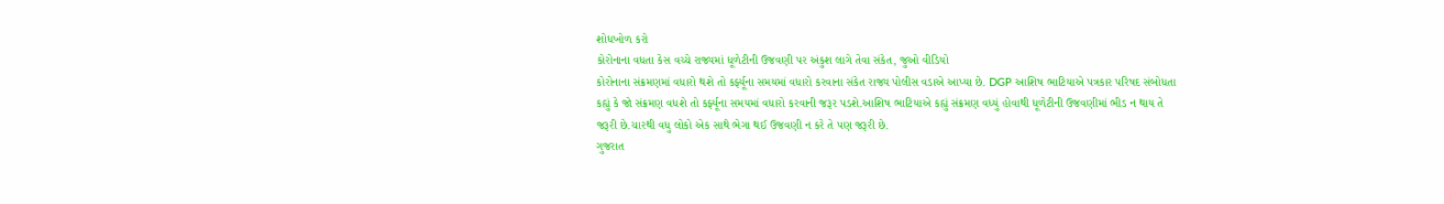શોધખોળ કરો
કોરોનાના વધતા કેસ વચ્ચે રાજ્યમાં ધૂળેટીની ઉજવણી પર અંકુશ લાગે તેવા સંકેત, જુઓ વીડિયો
કોરોનાના સંક્રમણમાં વધારો થશે તો કર્ફ્યૂના સમયમાં વધારો કરવાના સંકેત રાજ્ય પોલીસ વડાએ આપ્યા છે. DGP આશિષ ભાટિયાએ પત્રકાર પરિષદ સંબોધતા કહ્યું કે જો સંક્રમણ વધશે તો કર્ફ્યૂના સમયમાં વધારો કરવાની જરૂર પડશે.આશિષ ભાટિયાએ કહ્યું સંક્રમણ વધ્યું હોવાથી ધૂળેટીની ઉજવણીમાં ભીડ ન થાય તે જરૂરી છે.ચારથી વધુ લોકો એક સાથે ભેગા થઈ ઉજવણી ન કરે તે પણ જરૂરી છે.
ગુજરાત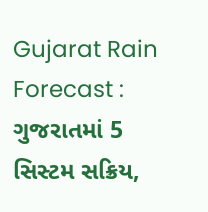Gujarat Rain Forecast : ગુજરાતમાં 5 સિસ્ટમ સક્રિય,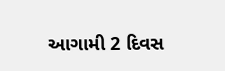આગામી 2 દિવસ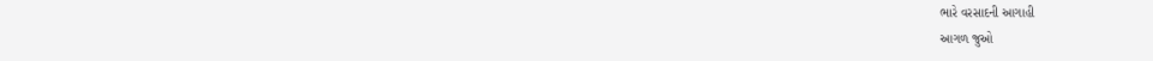ભારે વરસાદની આગાહી
આગળ જુઓ